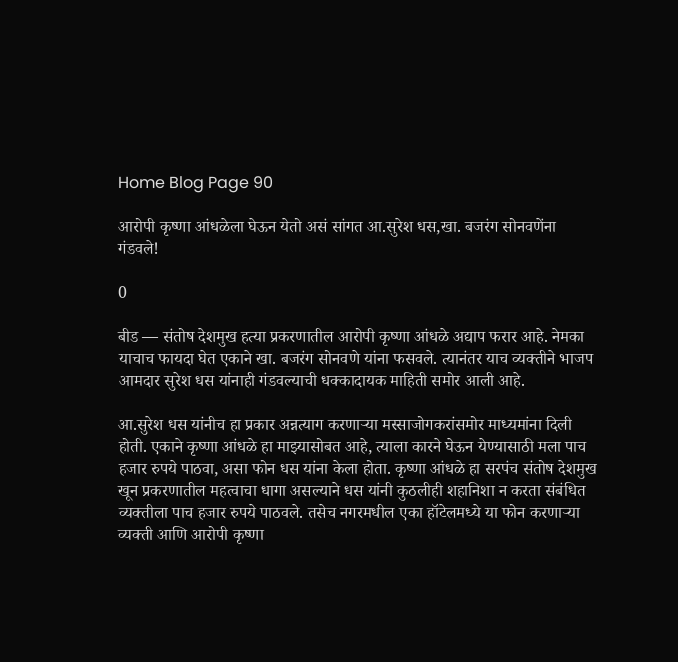Home Blog Page 90

आरोपी कृष्णा आंधळेला घेऊन येतो असं सांगत आ.सुरेश धस,खा. बजरंग सोनवणेंना गंडवले!

0

बीड — संतोष देशमुख हत्या प्रकरणातील आरोपी कृष्णा आंधळे अद्याप फरार आहे. नेमका याचाच फायदा घेत एकाने खा. बजरंग सोनवणे यांना फसवले. त्यानंतर याच व्यक्तीने भाजप आमदार सुरेश धस यांनाही गंडवल्याची धक्कादायक माहिती समोर आली आहे.

आ.सुरेश धस यांनीच हा प्रकार अन्नत्याग करणाऱ्या मस्साजोगकरांसमोर माध्यमांना दिली होती. एकाने कृष्णा आंधळे हा माझ्यासोबत आहे, त्याला कारने घेऊन येण्यासाठी मला पाच हजार रुपये पाठवा, असा फोन धस यांना केला होता. कृष्णा आंधळे हा सरपंच संतोष देशमुख खून प्रकरणातील महत्वाचा धागा असल्याने धस यांनी कुठलीही शहानिशा न करता संबंधित व्यक्तीला पाच हजार रुपये पाठवले. तसेच नगरमधील एका हॉटेलमध्ये या फोन करणाऱ्या व्यक्ती आणि आरोपी कृष्णा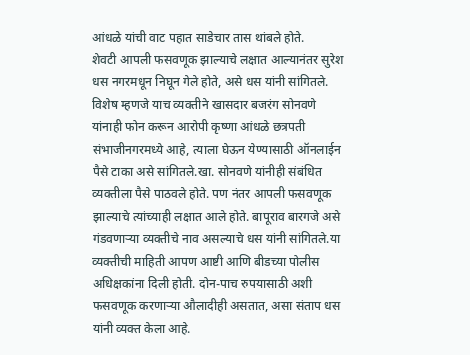आंधळे यांची वाट पहात साडेचार तास थांबले होते.
शेवटी आपली फसवणूक झाल्याचे लक्षात आल्यानंतर सुरेश धस नगरमधून निघून गेले होते, असे धस यांनी सांगितले. विशेष म्हणजे याच व्यक्तीने खासदार बजरंग सोनवणे यांनाही फोन करून आरोपी कृष्णा आंधळे छत्रपती संभाजीनगरमध्ये आहे, त्याला घेऊन येण्यासाठी ऑनलाईन पैसे टाका असे सांगितले.खा. सोनवणे यांनीही संबंधित व्यक्तीला पैसे पाठवले होते. पण नंतर आपली फसवणूक झाल्याचे त्यांच्याही लक्षात आले होते. बापूराव बारगजे असे गंडवणाऱ्या व्यक्तीचे नाव असल्याचे धस यांनी सांगितले.या व्यक्तीची माहिती आपण आष्टी आणि बीडच्या पोलीस अधिक्षकांना दिली होती. दोन-पाच रुपयासाठी अशी फसवणूक करणाऱ्या औलादीही असतात, असा संताप धस यांनी व्यक्त केला आहे.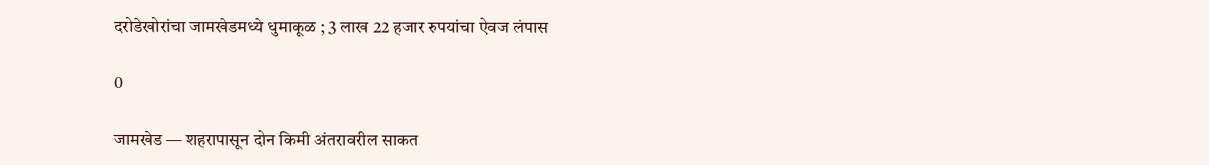दरोडेखोरांचा जामखेडमध्ये धुमाकूळ ; 3 लाख 22 हजार रुपयांचा ऐवज लंपास

0

जामखेड — शहरापासून दोन किमी अंतरावरील साकत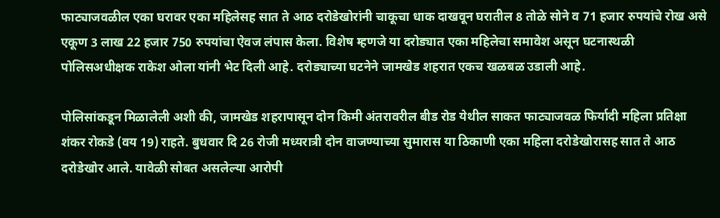फाट्याजवळील एका घरावर एका महिलेसह सात ते आठ दरोडेखोरांनी चाकूचा धाक दाखवून घरातील 8 तोळे सोने व 71 हजार रुपयांचे रोख असे एकूण 3 लाख 22 हजार 750 रुपयांचा ऐवज लंपास केला. विशेष म्हणजे या दरोड्यात एका महिलेचा समावेश असून घटनास्थळी पोलिसअधीक्षक राकेश ओला यांनी भेट दिली आहे. दरोड्याच्या घटनेने जामखेड शहरात एकच खळबळ उडाली आहे.

पोलिसांकडून मिळालेली अशी की, जामखेड शहरापासून दोन किमी अंतरावरील बीड रोड येथील साकत फाट्याजवळ फिर्यादी महिला प्रतिक्षा शंकर रोकडे (वय 19) राहते. बुधवार दि 26 रोजी मध्यरात्री दोन वाजण्याच्या सुमारास या ठिकाणी एका महिला दरोडेखोरासह सात ते आठ दरोडेखोर आले. यावेळी सोबत असलेल्या आरोपी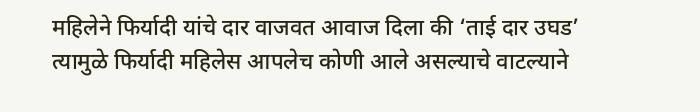महिलेने फिर्यादी यांचे दार वाजवत आवाज दिला की ‘ताई दार उघड’ त्यामुळे फिर्यादी महिलेस आपलेच कोणी आले असल्याचे वाटल्याने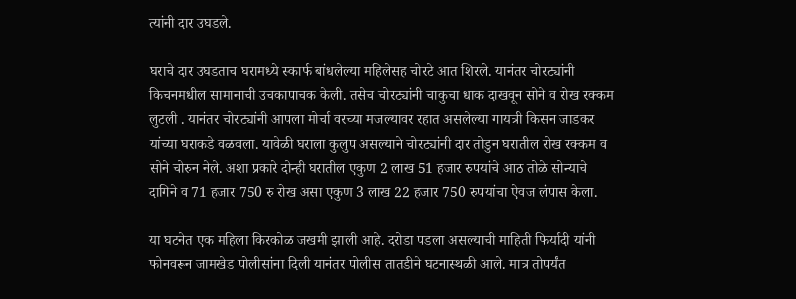त्यांनी दार उघडले.

घराचे दार उघडताच घरामध्ये स्कार्फ बांधलेल्या महिलेसह चोरटे आत शिरले. यानंतर चोरट्यांनी किचनमधील सामानाची उचकापाचक केली. तसेच चोरट्यांनी चाकुचा धाक दाखवून सोने व रोख रक्कम लुटली . यानंतर चोरट्यांनी आपला मोर्चा वरच्या मजल्यावर रहात असलेल्या गायत्री किसन जाडकर यांच्या घराकडे वळवला. यावेळी घराला कुलुप असल्याने चोरट्यांनी दार तोडुन घरातील रोख रक्कम व सोने चोरुन नेले. अशा प्रकारे दोन्ही घरातील एकुण 2 लाख 51 हजार रुपयांचे आठ तोळे सोन्याचे दागिने व 71 हजार 750 रु रोख असा एकुण 3 लाख 22 हजार 750 रुपयांचा ऐवज लंपास केला.

या घटनेत एक महिला किरकोळ जखमी झाली आहे. दरोडा पडला असल्याची माहिती फिर्यादी यांनी फोनवरून जामखेड पोलीसांना दिली यानंतर पोलीस तातडीने घटनास्थळी आले. मात्र तोपर्यंत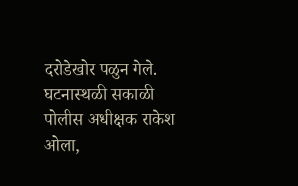दरोडेखोर पळुन गेले. घटनास्थळी सकाळी पोलीस अधीक्षक राकेश ओला,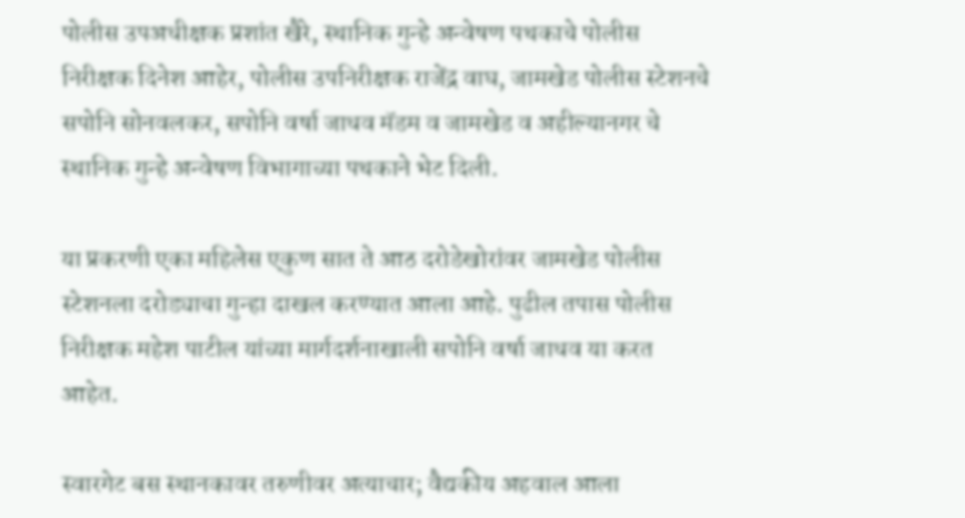पोलीस उपअधीक्षक प्रशांत खैरे, स्थानिक गुन्हे अन्वेषण पथकाचे पोलीस निरीक्षक दिनेश आहेर, पोलीस उपनिरीक्षक राजेंद्र वाघ, जामखेड पोलीस स्टेशनचे सपोनि सोनवलकर, सपोनि वर्षा जाधव मॅडम व जामखेड व अहील्यानगर चे स्थानिक गुन्हे अन्वेषण विभागाच्या पथकाने भेट दिली.

या प्रकरणी एका महिलेस एकुण सात ते आठ दरोडेखोरांवर जामखेड पोलीस स्टेशनला दरोड्याचा गुन्हा दाखल करण्यात आला आहे. पुढील तपास पोलीस निरीक्षक महेश पाटील यांच्या मार्गदर्शनाखाली सपोनि वर्षा जाधव या करत आहेत.

स्वारगेट बस स्थानकावर तरुणीवर अत्याचार; वैद्यकीय अहवाल आला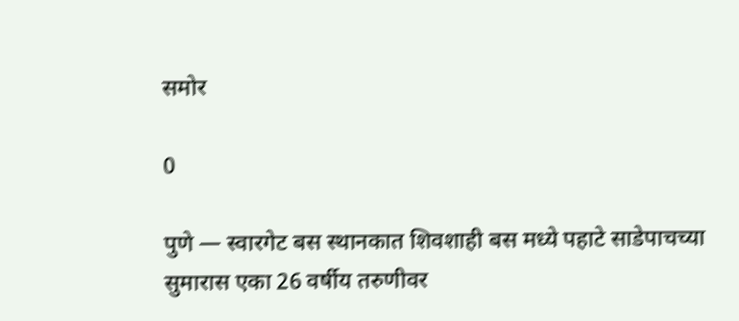समोर

0

पुणे — स्वारगेट बस स्थानकात शिवशाही बस मध्ये पहाटे साडेपाचच्या सुमारास एका 26 वर्षीय तरुणीवर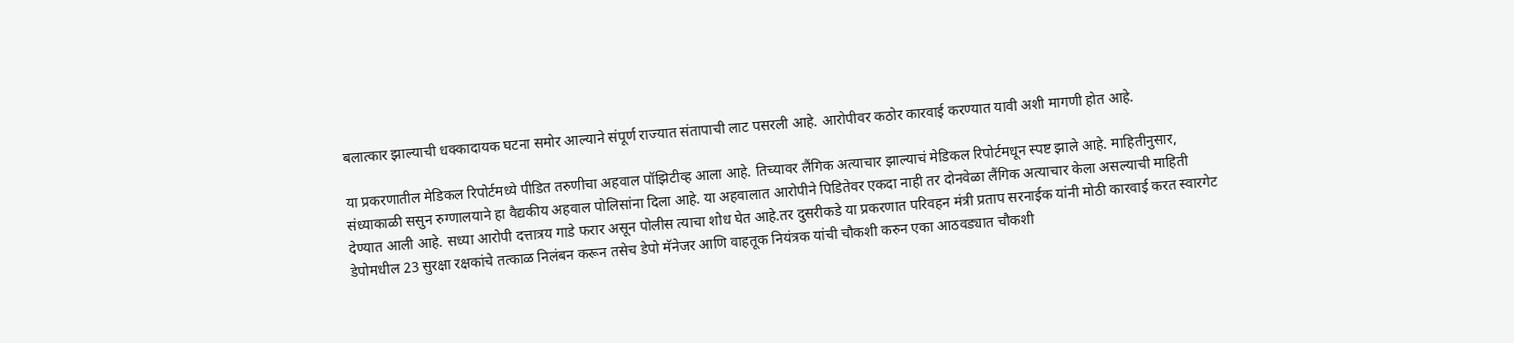बलात्कार झाल्याची धक्कादायक घटना समोर आल्याने संपूर्ण राज्यात संतापाची लाट पसरली आहे. आरोपीवर कठोर कारवाई करण्यात यावी अशी मागणी होत आहे.

या प्रकरणातील मेडिकल रिपोर्टमध्ये पीडित तरुणीचा अहवाल पॉझिटीव्ह आला आहे. तिच्यावर लैंगिक अत्याचार झाल्याचं मेडिकल रिपोर्टमधून स्पष्ट झाले आहे. माहितीनुसार, संध्याकाळी ससुन रुग्णालयाने हा वैद्यकीय अहवाल पोलिसांना दिला आहे. या अहवालात आरोपीने पिडितेवर एकदा नाही तर दोनवेळा लैंगिक अत्याचार केला असल्याची माहिती देण्यात आली आहे. सध्या आरोपी दत्तात्रय गाडे फरार असून पोलीस त्याचा शोध घेत आहे.तर दुसरीकडे या प्रकरणात परिवहन मंत्री प्रताप सरनाईक यांनी मोठी कारवाई करत स्वारगेट डेपोमधील 23 सुरक्षा रक्षकांचे तत्काळ निलंबन करून तसेच डेपो मॅनेजर आणि वाहतूक नियंत्रक यांची चौकशी करुन एका आठवड्यात चौकशी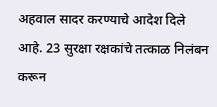अहवाल सादर करण्याचे आदेश दिले आहे. 23 सुरक्षा रक्षकांचे तत्काळ निलंबन करून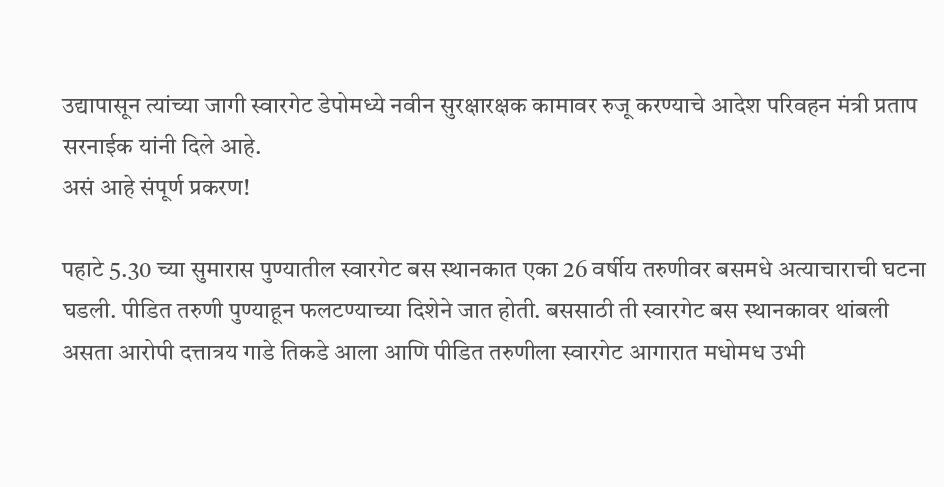उद्यापासून त्यांच्या जागी स्वारगेट डेपोमध्ये नवीन सुरक्षारक्षक कामावर रुजू करण्याचे आदेश परिवहन मंत्री प्रताप सरनाईक यांनी दिले आहे.
असं आहे संपूर्ण प्रकरण!

पहाटे 5.30 च्या सुमारास पुण्यातील स्वारगेट बस स्थानकात एका 26 वर्षीय तरुणीवर बसमधे अत्याचाराची घटना घडली. पीडित तरुणी पुण्याहून फलटण्याच्या दिशेने जात होती. बससाठी ती स्वारगेट बस स्थानकावर थांबली असता आरोपी दत्तात्रय गाडे तिकडे आला आणि पीडित तरुणीला स्वारगेट आगारात मधोमध उभी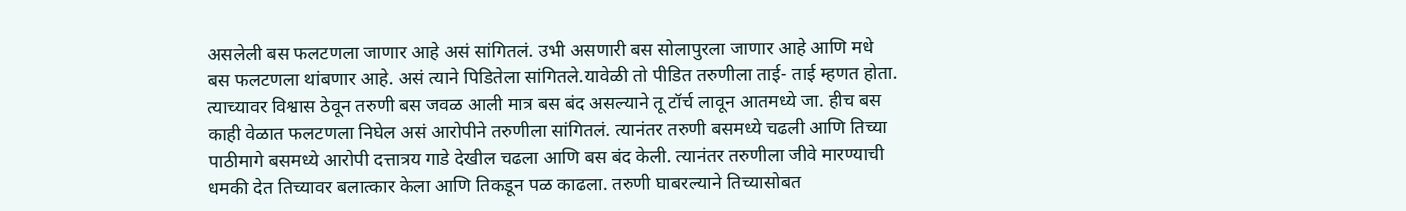असलेली बस फलटणला जाणार आहे असं सांगितलं. उभी असणारी बस सोलापुरला जाणार आहे आणि मधे बस फलटणला थांबणार आहे. असं त्याने पिडितेला सांगितले.यावेळी तो पीडित तरुणीला ताई- ताई म्हणत होता. त्याच्यावर विश्वास ठेवून तरुणी बस जवळ आली मात्र बस बंद असल्याने तू टॉर्च लावून आतमध्ये जा. हीच बस काही वेळात फलटणला निघेल असं आरोपीने तरुणीला सांगितलं. त्यानंतर तरुणी बसमध्ये चढली आणि तिच्या पाठीमागे बसमध्ये आरोपी दत्तात्रय गाडे देखील चढला आणि बस बंद केली. त्यानंतर तरुणीला जीवे मारण्याची धमकी देत तिच्यावर बलात्कार केला आणि तिकडून पळ काढला. तरुणी घाबरल्याने तिच्यासोबत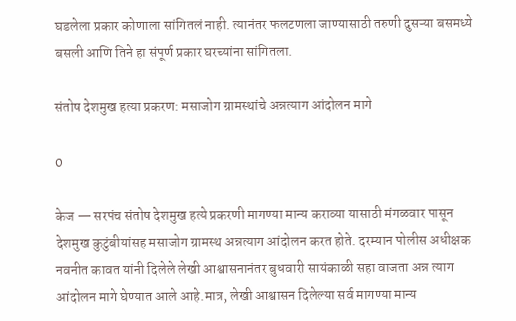घडलेला प्रकार कोणाला सांगितलं नाही. त्यानंतर फलटणला जाण्यासाठी तरुणी दुसऱ्या बसमध्ये बसली आणि तिने हा संपूर्ण प्रकार घरच्यांना सांगितला.

संतोष देशमुख हत्या प्रकरण: मसाजोग ग्रामस्थांचे अन्नत्याग आंदोलन मागे

0

केज — सरपंच संतोष देशमुख हत्ये प्रकरणी मागण्या मान्य कराव्या यासाठी मंगळवार पासून देशमुख कुटुंबीयांसह मसाजोग ग्रामस्थ अन्नत्याग आंदोलन करत होते. दरम्यान पोलीस अधीक्षक नवनीत कावत यांनी दिलेले लेखी आश्वासनानंतर बुधवारी सायंकाळी सहा वाजता अन्न त्याग आंदोलन मागे घेण्यात आले आहे.मात्र, लेखी आश्वासन दिलेल्या सर्व मागण्या मान्य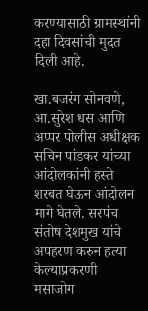करण्यासाठी ग्रामस्थांनी दहा दिवसांची मुदत दिली आहे.

खा.बजरंग सोनवणे, आ.सुरेश धस आणि अप्पर पोलीस अधीक्षक सचिन पांडकर यांच्या आंदोलकांनी हस्ते शरबत घेऊन आंदोलन मागे घेतले. सरपंच संतोष देशमुख यांचे अपहरण करुन हत्या केल्याप्रकरणी
मसाजोग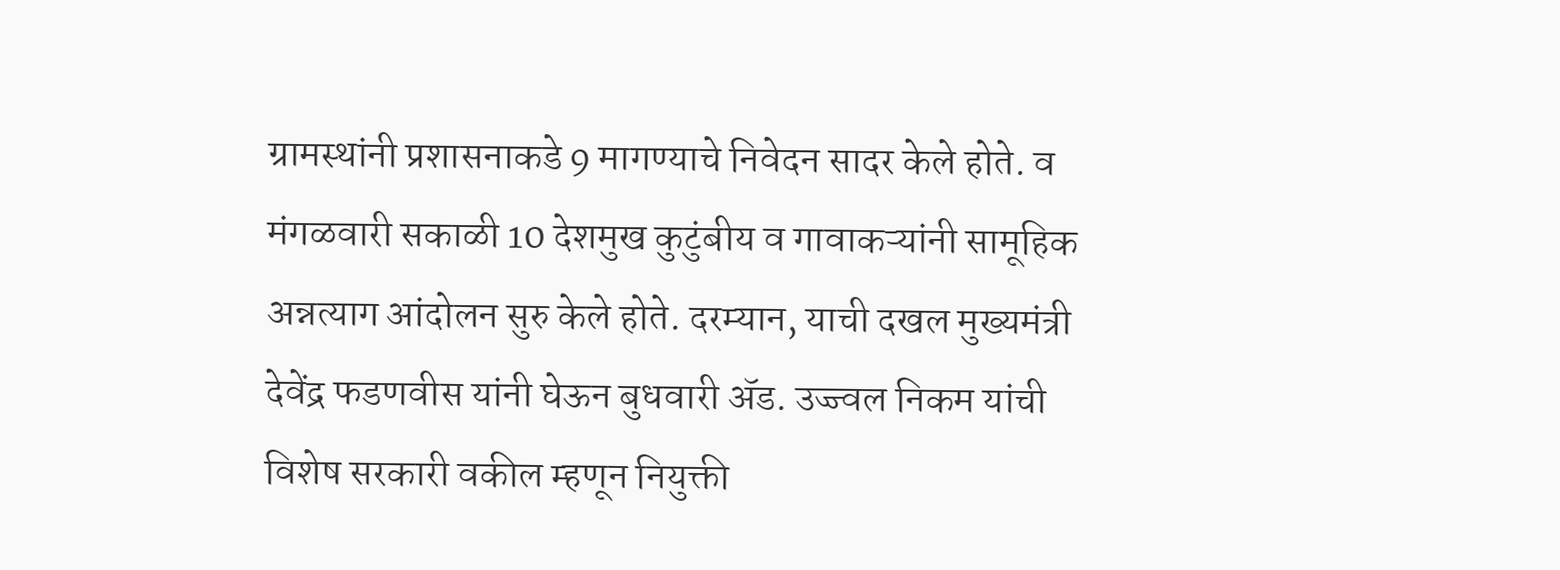ग्रामस्थांनी प्रशासनाकडे 9 मागण्याचे निवेदन सादर केले होते. व मंगळवारी सकाळी 10 देशमुख कुटुंबीय व गावाकऱ्यांनी सामूहिक अन्नत्याग आंदोलन सुरु केले होते. दरम्यान, याची दखल मुख्यमंत्री देवेंद्र फडणवीस यांनी घेऊन बुधवारी ॲड. उज्ज्वल निकम यांची विशेष सरकारी वकील म्हणून नियुक्ती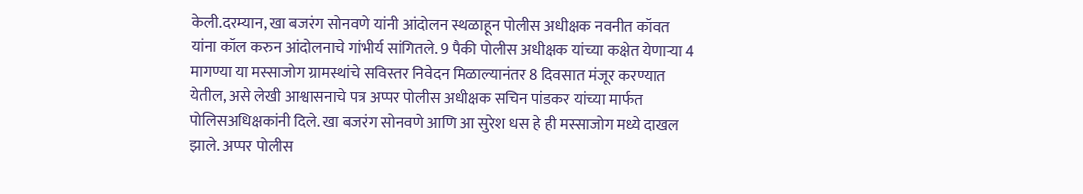केली.दरम्यान, खा बजरंग सोनवणे यांनी आंदोलन स्थळाहून पोलीस अधीक्षक नवनीत कॉवत यांना कॉल करुन आंदोलनाचे गांभीर्य सांगितले. 9 पैकी पोलीस अधीक्षक यांच्या कक्षेत येणाऱ्या 4 मागण्या या मस्साजोग ग्रामस्थांचे सविस्तर निवेदन मिळाल्यानंतर 8 दिवसात मंजूर करण्यात येतील, असे लेखी आश्वासनाचे पत्र अप्पर पोलीस अधीक्षक सचिन पांडकर यांच्या मार्फत पोलिसअधिक्षकांनी दिले. खा बजरंग सोनवणे आणि आ सुरेश धस हे ही मस्साजोग मध्ये दाखल झाले. अप्पर पोलीस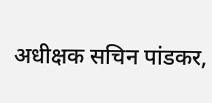अधीक्षक सचिन पांडकर,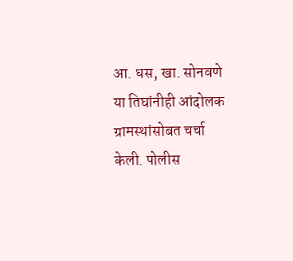आ. धस, खा. सोनवणे या तिघांनीही आंदोलक ग्रामस्थांसोबत चर्चा केली. पोलीस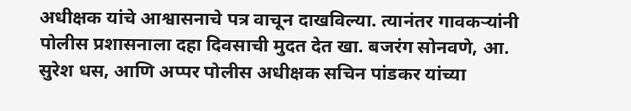अधीक्षक यांचे आश्वासनाचे पत्र वाचून दाखविल्या. त्यानंतर गावकऱ्यांनी पोलीस प्रशासनाला दहा दिवसाची मुदत देत खा. बजरंग सोनवणे, आ. सुरेश धस, आणि अप्पर पोलीस अधीक्षक सचिन पांडकर यांच्या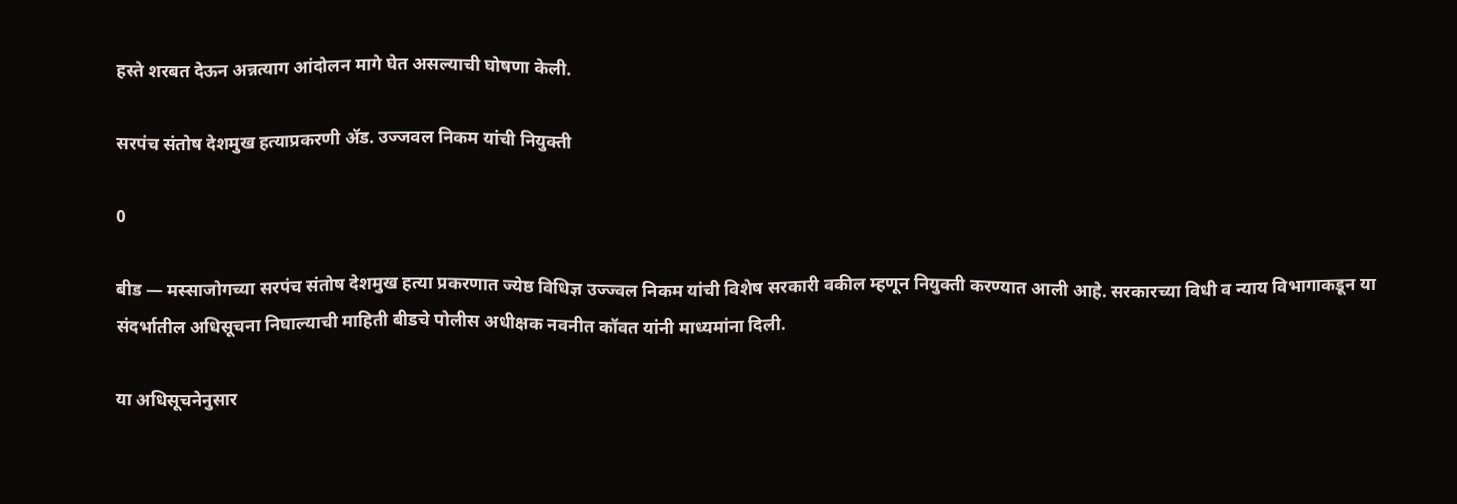हस्ते शरबत देऊन अन्नत्याग आंदोलन मागे घेत असल्याची घोषणा केली.

सरपंच संतोष देशमुख हत्याप्रकरणी ॲड. उज्जवल निकम यांची नियुक्ती

0

बीड — मस्साजोगच्या सरपंच संतोष देशमुख हत्या प्रकरणात ज्येष्ठ विधिज्ञ उज्ज्वल निकम यांची विशेष सरकारी वकील म्हणून नियुक्ती करण्यात आली आहे. सरकारच्या विधी व न्याय विभागाकडून या संदर्भातील अधिसूचना निघाल्याची माहिती बीडचे पोलीस अधीक्षक नवनीत कॉवत यांनी माध्यमांना दिली.

या अधिसूचनेनुसार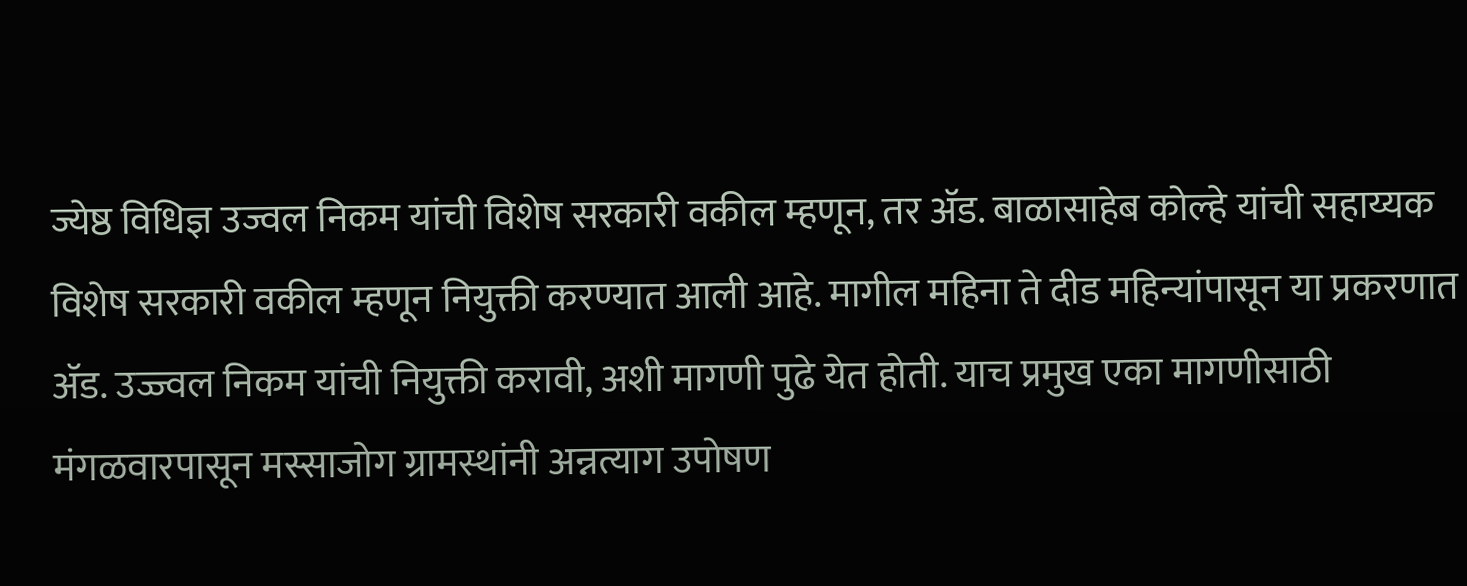ज्येष्ठ विधिज्ञ उज्वल निकम यांची विशेष सरकारी वकील म्हणून, तर अ‍ॅड. बाळासाहेब कोल्हे यांची सहाय्यक विशेष सरकारी वकील म्हणून नियुक्ती करण्यात आली आहे. मागील महिना ते दीड महिन्यांपासून या प्रकरणात ॲड. उज्ज्वल निकम यांची नियुक्ती करावी, अशी मागणी पुढे येत होती. याच प्रमुख एका मागणीसाठी मंगळवारपासून मस्साजोग ग्रामस्थांनी अन्नत्याग उपोषण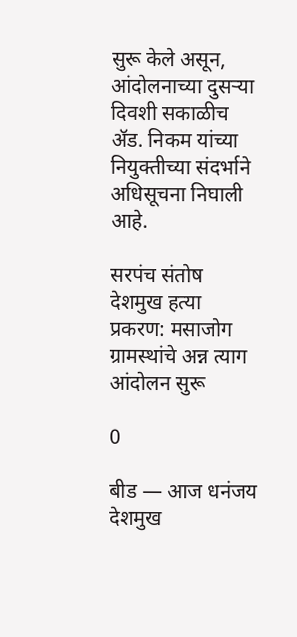सुरू केले असून, आंदोलनाच्या दुसऱ्या दिवशी सकाळीच ॲड. निकम यांच्या नियुक्तीच्या संदर्भाने अधिसूचना निघाली आहे.

सरपंच संतोष देशमुख हत्या प्रकरण: मसाजोग ग्रामस्थांचे अन्न त्याग आंदोलन सुरू

0

बीड — आज धनंजय देशमुख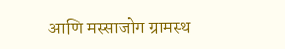आणि मस्साजोग ग्रामस्थ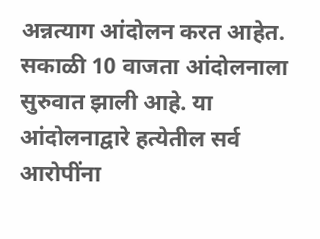अन्नत्याग आंदोलन करत आहेत. सकाळी 10 वाजता आंदोलनाला सुरुवात झाली आहे. या आंदोलनाद्वारे हत्येतील सर्व आरोपींना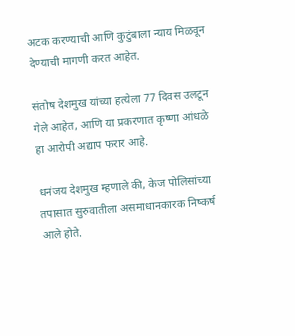अटक करण्याची आणि कुटुंबाला न्याय मिळवून देण्याची मागणी करत आहेत.

संतोष देशमुख यांच्या हत्येला 77 दिवस उलटून गेले आहेत, आणि या प्रकरणात कृष्णा आंधळे हा आरोपी अद्याप फरार आहे.

धनंजय देशमुख म्हणाले की, केज पोलिसांच्या तपासात सुरुवातीला असमाधानकारक निष्कर्ष आले होते.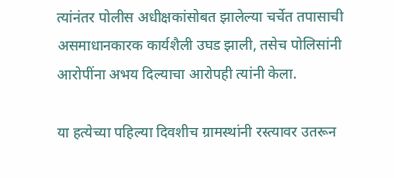त्यांनंतर पोलीस अधीक्षकांसोबत झालेल्या चर्चेत तपासाची असमाधानकारक कार्यशैली उघड झाली, तसेच पोलिसांनी आरोपींना अभय दिल्याचा आरोपही त्यांनी केला.

या हत्येच्या पहिल्या दिवशीच ग्रामस्थांनी रस्त्यावर उतरून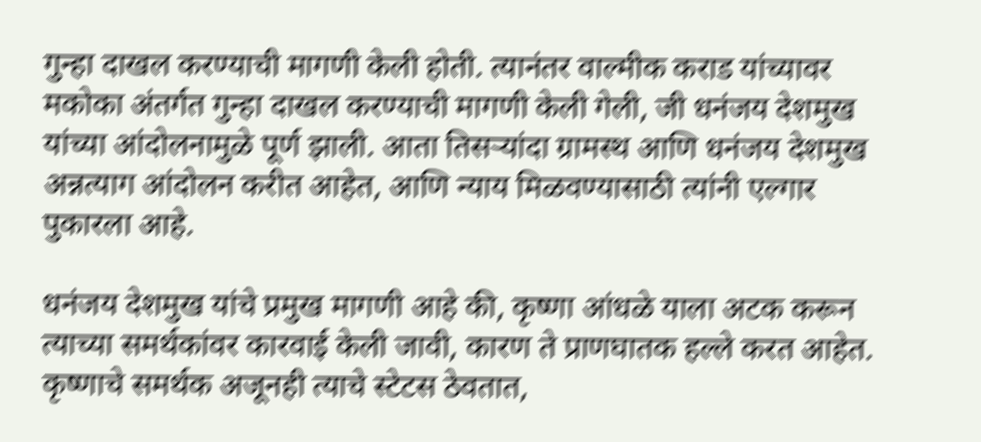गुन्हा दाखल करण्याची मागणी केली होती. त्यानंतर वाल्मीक कराड यांच्यावर मकोका अंतर्गत गुन्हा दाखल करण्याची मागणी केली गेली, जी धनंजय देशमुख यांच्या आंदोलनामुळे पूर्ण झाली. आता तिसऱ्यांदा ग्रामस्थ आणि धनंजय देशमुख अन्नत्याग आंदोलन करीत आहेत, आणि न्याय मिळवण्यासाठी त्यांनी एल्गार पुकारला आहे.

धनंजय देशमुख यांचे प्रमुख मागणी आहे की, कृष्णा आंधळे याला अटक करून त्याच्या समर्थकांवर कारवाई केली जावी, कारण ते प्राणघातक हल्ले करत आहेत. कृष्णाचे समर्थक अजूनही त्याचे स्टेटस ठेवतात,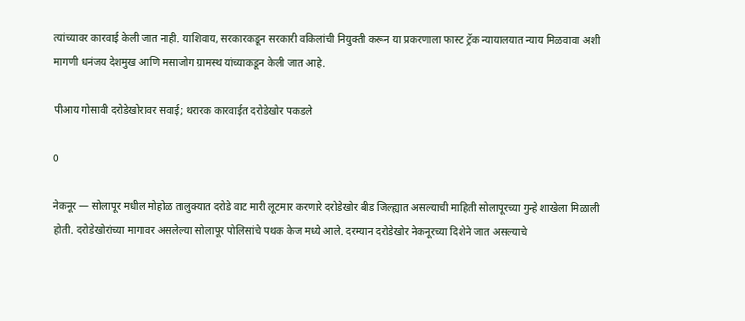त्यांच्यावर कारवाई केली जात नाही. याशिवाय, सरकारकडून सरकारी वकिलांची नियुक्ती करून या प्रकरणाला फास्ट ट्रॅक न्यायालयात न्याय मिळवावा अशी मागणी धनंजय देशमुख आणि मसाजोग ग्रामस्थ यांच्याकडून केली जात आहे.

पीआय गोसावी दरोडेखोरावर सवाई; थरारक कारवाईत दरोडेखोर पकडले

0

नेकनूर — सोलापूर मधील मोहोळ तालुक्यात दरोडे वाट मारी लूटमार करणारे दरोडेखोर बीड जिल्ह्यात असल्याची माहिती सोलापूरच्या गुन्हे शाखेला मिळाली होती. दरोडेखोरांच्या मागावर असलेल्या सोलापूर पोलिसांचे पथक केज मध्ये आले. दरम्यान दरोडेखोर नेकनूरच्या दिशेने जात असल्याचे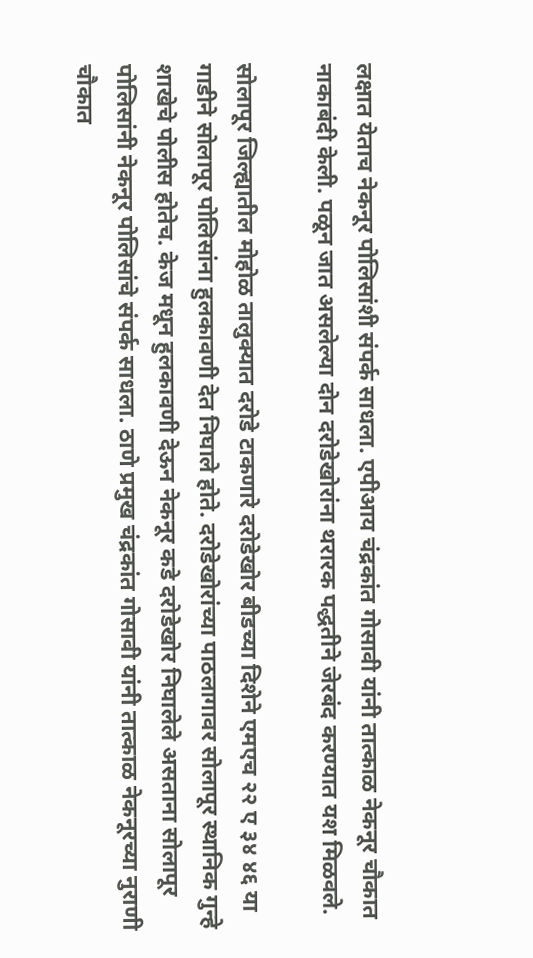लक्षात येताच नेकनूर पोलिसांशी संपर्क साधला. एपीआय चंद्रकांत गोसावी यांनी तात्काळ नेकनूर चौकात नाकाबंदी केली. पळून जात असलेल्या दोन दरोडेखोरांना थरारक पद्धतीने जेरबंद करण्यात यश मिळवले.

सोलापूर जिल्ह्यातील मोहोळ तालुक्यात दरोडे टाकणारे दरोडेखोर बीडच्या दिशेने एमएच २२ ए ३४ ४६ या गाडीने सोलापूर पोलिसांना हुलकावणी देत निघाले होते. दरोडेखोरांच्या पाठलागावर सोलापूर स्थानिक गुन्हे शाखेचे पोलीस होतेच. केज मधून हुलकावणी देऊन नेकनूर कडे दरोडेखोर निघालेले असताना सोलापूर पोलिसांनी नेकनूर पोलिसांचे संपर्क साधला. ठाणे प्रमुख चंद्रकांत गोसावी यांनी तात्काळ नेकनूरच्या नुराणी चौकात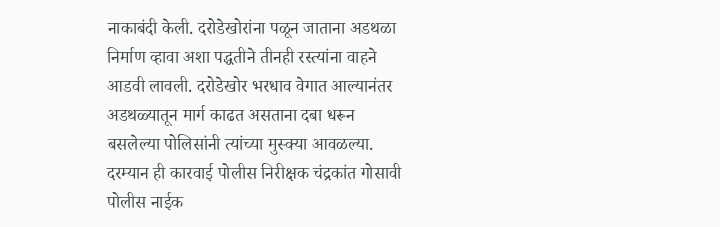नाकाबंदी केली. दरोडेखोरांना पळून जाताना अडथळा निर्माण व्हावा अशा पद्धतीने तीनही रस्त्यांना वाहने आडवी लावली. दरोडेखोर भरधाव वेगात आल्यानंतर अडथळ्यातून मार्ग काढत असताना दबा धरून बसलेल्या पोलिसांनी त्यांच्या मुस्क्या आवळल्या. दरम्यान ही कारवाई पोलीस निरीक्षक चंद्रकांत गोसावी पोलीस नाईक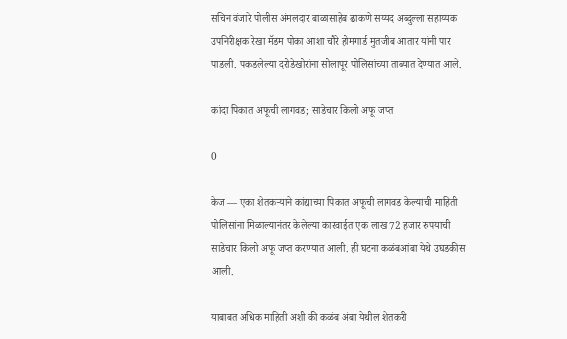सचिन वंजारे पोलीस अंमलदार बाळासाहेब ढाकणे सय्यद अब्दुल्ला सहाय्यक उपनिरीक्षक रेखा मॅडम पोका आशा चौरे होमगार्ड मुतजीब आतार यांनी पार पाडली. पकडलेल्या दरोडेखोरांना सोलापूर पोलिसांच्या ताब्यात देण्यात आले.

कांदा पिकात अफूची लागवड; साडेचार किलो अफू जप्त

0

केज — एका शेतकऱ्याने कांद्याच्या पिकात अफूची लागवड केल्याची माहिती पोलिसांना मिळाल्यानंतर केलेल्या कारवाईत एक लाख 72 हजार रुपयाची साडेचार किलो अफू जप्त करण्यात आली. ही घटना कळंबआंबा येथे उघडकीस आली.

याबाबत अधिक माहिती अशी की कळंब अंबा येथील शेतकरी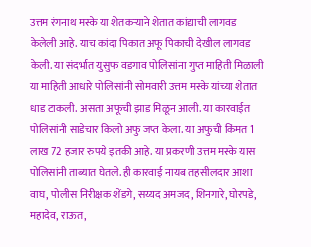उत्तम रंगनाथ मस्के या शेतकऱ्याने शेतात कांद्याची लागवड केलेली आहे. याच कांदा पिकात अफू पिकाची देखील लागवड केली. या संदर्भात युसुफ वडगाव पोलिसांना गुप्त माहिती मिळाली या माहिती आधारे पोलिसांनी सोमवारी उत्तम मस्के यांच्या शेतात धाड टाकली. असता अफूची झाड मिळून आली. या कारवाईत पोलिसांनी साडेचार किलो अफु जप्त केला. या अफुची किंमत 1 लाख 72 हजार रुपये इतकी आहे. या प्रकरणी उत्तम मस्के यास पोलिसांनी ताब्यात घेतले. ही कारवाई नायब तहसीलदार आशा वाघ, पोलीस निरीक्षक शेंडगे, सय्यद अमजद, शिनगारे, घोरपडे, महादेव, राऊत,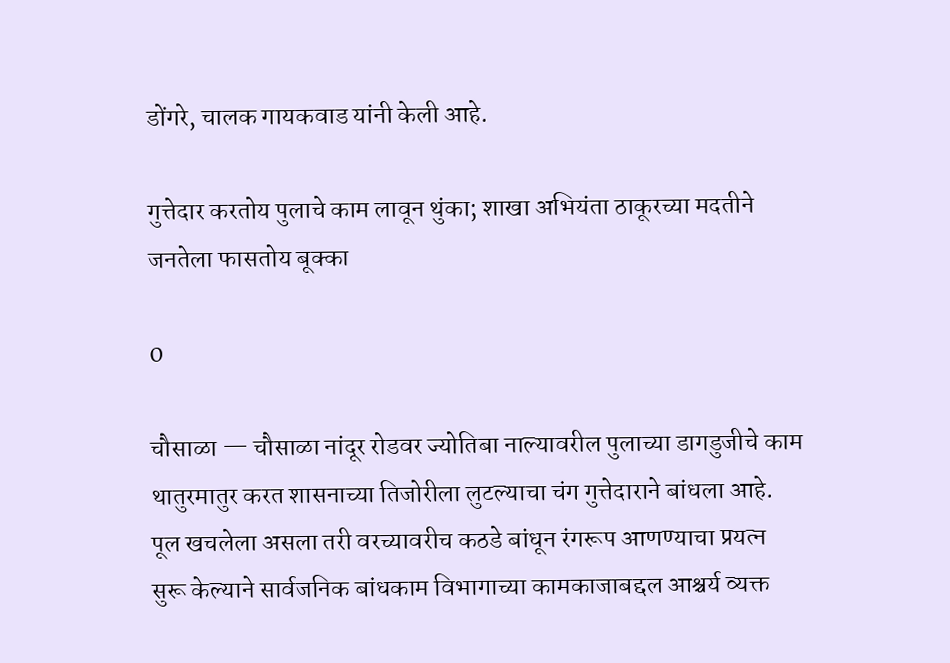डोंगरे, चालक गायकवाड यांनी केली आहे.

गुत्तेदार करतोय पुलाचे काम लावून थुंका; शाखा अभियंता ठाकूरच्या मदतीने जनतेला फासतोय बूक्का

0

चौसाळा — चौसाळा नांदूर रोडवर ज्योतिबा नाल्यावरील पुलाच्या डागडुजीचे काम थातुरमातुर करत शासनाच्या तिजोरीला लुटल्याचा चंग गुत्तेदाराने बांधला आहे. पूल खचलेला असला तरी वरच्यावरीच कठडे बांधून रंगरूप आणण्याचा प्रयत्न सुरू केल्याने सार्वजनिक बांधकाम विभागाच्या कामकाजाबद्दल आश्चर्य व्यक्त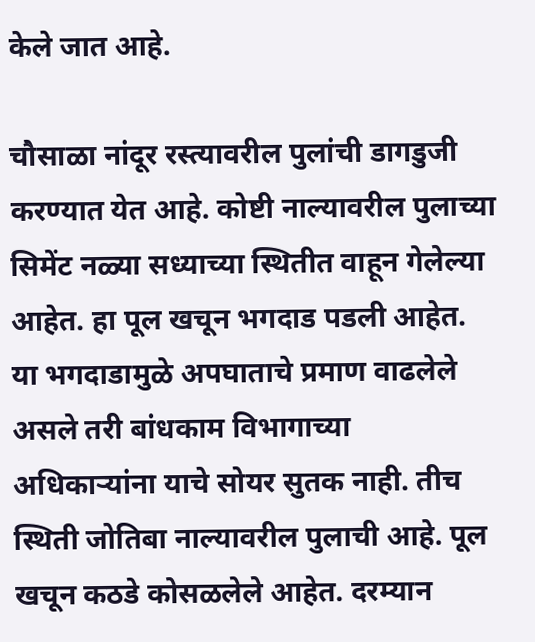केले जात आहे.

चौसाळा नांदूर रस्त्यावरील पुलांची डागडुजी करण्यात येत आहे. कोष्टी नाल्यावरील पुलाच्या सिमेंट नळ्या सध्याच्या स्थितीत वाहून गेलेल्या आहेत. हा पूल खचून भगदाड पडली आहेत. या भगदाडामुळे अपघाताचे प्रमाण वाढलेले असले तरी बांधकाम विभागाच्या अधिकाऱ्यांना याचे सोयर सुतक नाही. तीच स्थिती जोतिबा नाल्यावरील पुलाची आहे. पूल खचून कठडे कोसळलेले आहेत. दरम्यान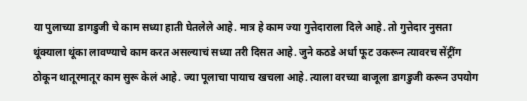या पुलाच्या डागडुजी चे काम सध्या हाती घेतलेले आहे. मात्र हे काम ज्या गुत्तेदाराला दिले आहे. तो गुत्तेदार नुसता थूंक्याला थूंका लावण्याचे काम करत असल्याचं सध्या तरी दिसत आहे. जुने कठडे अर्धा फूट उकरून त्यावरच सेंट्रींग ठोकून थातूरमातूर काम सुरू केलं आहे. ज्या पूलाचा पायाच खचला आहे. त्याला वरच्या बाजूला डागडुजी करून उपयोग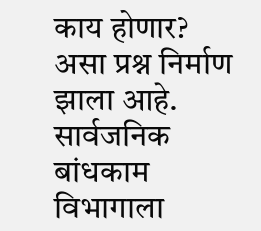काय होणार? असा प्रश्न निर्माण झाला आहे. सार्वजनिक बांधकाम विभागाला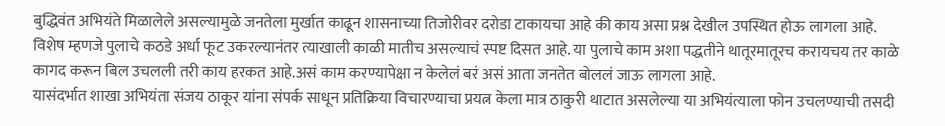बुद्धिवंत अभियंते मिळालेले असल्यामुळे जनतेला मुर्खात काढून शासनाच्या तिजोरीवर दरोडा टाकायचा आहे की काय असा प्रश्न देखील उपस्थित होऊ लागला आहे. विशेष म्हणजे पुलाचे कठडे अर्धा फूट उकरल्यानंतर त्याखाली काळी मातीच असल्याचं स्पष्ट दिसत आहे. या पुलाचे काम अशा पद्धतीने थातूरमातूरच करायचय तर काळे कागद करून बिल उचलली तरी काय हरकत आहे.असं काम करण्यापेक्षा न केलेलं बरं असं आता जनतेत बोललं जाऊ लागला आहे.
यासंदर्भात शाखा अभियंता संजय ठाकूर यांना संपर्क साधून प्रतिक्रिया विचारण्याचा प्रयत्न केला मात्र ठाकुरी थाटात असलेल्या या अभियंत्याला फोन उचलण्याची तसदी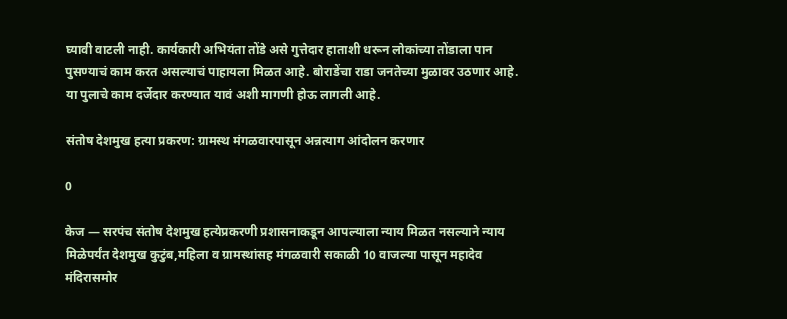घ्यावी वाटली नाही. कार्यकारी अभियंता तोंडे असे गुत्तेदार हाताशी धरून लोकांच्या तोंडाला पान पुसण्याचं काम करत असल्याचं पाहायला मिळत आहे. बोराडेंचा राडा जनतेच्या मुळावर उठणार आहे.
या पुलाचे काम दर्जेदार करण्यात यावं अशी मागणी होऊ लागली आहे.

संतोष देशमुख हत्या प्रकरण: ग्रामस्थ मंगळवारपासून अन्नत्याग आंदोलन करणार

0

केज — सरपंच संतोष देशमुख हत्येप्रकरणी प्रशासनाकडून आपल्याला न्याय मिळत नसल्याने न्याय मिळेपर्यंत देशमुख कुटुंब,महिला व ग्रामस्थांसह मंगळवारी सकाळी 10 वाजल्या पासून महादेव मंदिरासमोर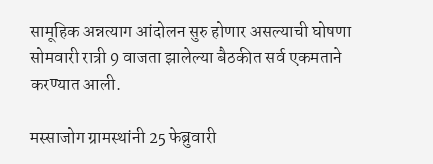सामूहिक अन्नत्याग आंदोलन सुरु होणार असल्याची घोषणा सोमवारी रात्री 9 वाजता झालेल्या बैठकीत सर्व एकमताने करण्यात आली.

मस्साजोग ग्रामस्थांनी 25 फेब्रुवारी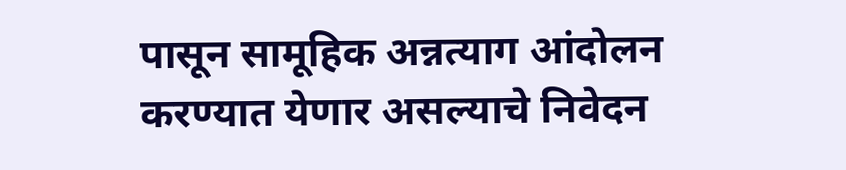पासून सामूहिक अन्नत्याग आंदोलन करण्यात येणार असल्याचे निवेदन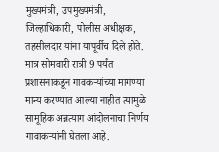मुख्यमंत्री, उपमुख्यमंत्री, जिल्हाधिकारी, पोलीस अधीक्षक, तहसीलदार यांना यापूर्वीच दिले होते. मात्र सोमवारी रात्री 9 पर्यंत प्रशासनाकडून गावकऱ्यांच्या मागण्या मान्य करण्यात आल्या नाहीत त्यामुळे सामूहिक अन्नत्याग आंदोलनाचा निर्णय गावाकऱ्यांनी घेतला आहे.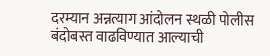दरम्यान अन्नत्याग आंदोलन स्थळी पोलीस बंदोबस्त वाढविण्यात आल्याची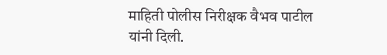माहिती पोलीस निरीक्षक वैभव पाटील यांनी दिली.